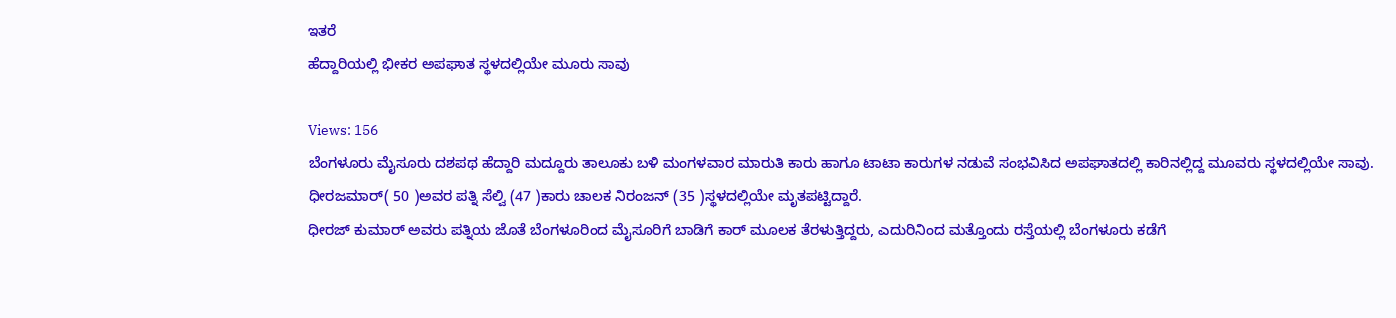ಇತರೆ
ಹೆದ್ದಾರಿಯಲ್ಲಿ ಭೀಕರ ಅಪಘಾತ ಸ್ಥಳದಲ್ಲಿಯೇ ಮೂರು ಸಾವು

Views: 156
ಬೆಂಗಳೂರು ಮೈಸೂರು ದಶಪಥ ಹೆದ್ದಾರಿ ಮದ್ದೂರು ತಾಲೂಕು ಬಳಿ ಮಂಗಳವಾರ ಮಾರುತಿ ಕಾರು ಹಾಗೂ ಟಾಟಾ ಕಾರುಗಳ ನಡುವೆ ಸಂಭವಿಸಿದ ಅಪಘಾತದಲ್ಲಿ ಕಾರಿನಲ್ಲಿದ್ದ ಮೂವರು ಸ್ಥಳದಲ್ಲಿಯೇ ಸಾವು.
ಧೀರಜಮಾರ್( 50 )ಅವರ ಪತ್ನಿ ಸೆಲ್ವಿ (47 )ಕಾರು ಚಾಲಕ ನಿರಂಜನ್ (35 )ಸ್ಥಳದಲ್ಲಿಯೇ ಮೃತಪಟ್ಟಿದ್ದಾರೆ.
ಧೀರಜ್ ಕುಮಾರ್ ಅವರು ಪತ್ನಿಯ ಜೊತೆ ಬೆಂಗಳೂರಿಂದ ಮೈಸೂರಿಗೆ ಬಾಡಿಗೆ ಕಾರ್ ಮೂಲಕ ತೆರಳುತ್ತಿದ್ದರು, ಎದುರಿನಿಂದ ಮತ್ತೊಂದು ರಸ್ತೆಯಲ್ಲಿ ಬೆಂಗಳೂರು ಕಡೆಗೆ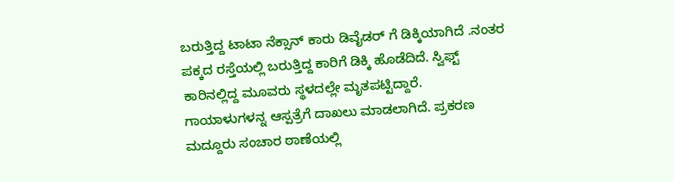ಬರುತ್ತಿದ್ದ ಟಾಟಾ ನೆಕ್ಸಾನ್ ಕಾರು ಡಿವೈಡರ್ ಗೆ ಡಿಕ್ಕಿಯಾಗಿದೆ .ನಂತರ ಪಕ್ಕದ ರಸ್ತೆಯಲ್ಲಿ ಬರುತ್ತಿದ್ದ ಕಾರಿಗೆ ಡಿಕ್ಕಿ ಹೊಡೆದಿದೆ. ಸ್ವಿಫ್ಟ್ ಕಾರಿನಲ್ಲಿದ್ದ ಮೂವರು ಸ್ಥಳದಲ್ಲೇ ಮೃತಪಟ್ಟಿದ್ದಾರೆ.
ಗಾಯಾಳುಗಳನ್ನ ಆಸ್ಪತ್ರೆಗೆ ದಾಖಲು ಮಾಡಲಾಗಿದೆ. ಪ್ರಕರಣ ಮದ್ದೂರು ಸಂಚಾರ ಠಾಣೆಯಲ್ಲಿ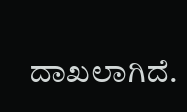ದಾಖಲಾಗಿದೆ.